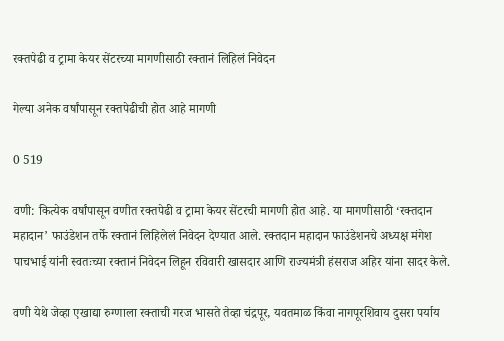रक्तपेढी व ट्रामा केयर सेंटरच्या मागणीसाठी रक्तानं लिहिलं निवेदन

गेल्या अनेक वर्षांपासून रक्तपेढीची होत आहे मागणी

0 519

वणी: कित्येक वर्षांपासून वणीत रक्तपेढी व ट्रामा केयर सेंटरची मागणी होत आहे. या मागणीसाठी ‘रक्तदान महादान’ फाउंडेशन तर्फे रक्तानं लिहिलेलं निवेदन देण्यात आले. रक्तदान महादान फाउंडेशनचे अध्यक्ष मंगेश पाचभाई यांनी स्वतःच्या रक्तानं निवेदन लिहून रविवारी खासदार आणि राज्यमंत्री हंसराज अहिर यांना सादर केले.

वणी येथे जेव्हा एखाद्या रुग्णाला रक्ताची गरज भासते तेव्हा चंद्रपूर, यवतमाळ किंवा नागपूरशिवाय दुसरा पर्याय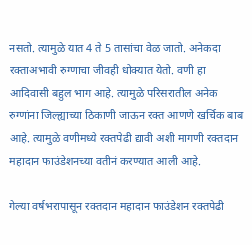नसतो. त्यामुळे यात 4 ते 5 तासांचा वेळ जातो. अनेकदा रक्ताअभावी रुग्णाचा जीवही धोक्यात येतो. वणी हा आदिवासी बहुल भाग आहे. त्यामुळे परिसरातील अनेक रुग्णांना जिल्ह्याच्या ठिकाणी जाऊन रक्त आणणे खर्चिक बाब आहे. त्यामुळे वणीमध्ये रक्तपेढी द्यावी अशी मागणी रक्तदान महादान फाउंडेशनच्या वतीनं करण्यात आली आहे.

गेल्या वर्षभरापासून रक्तदान महादान फाउंडेशन रक्तपेढी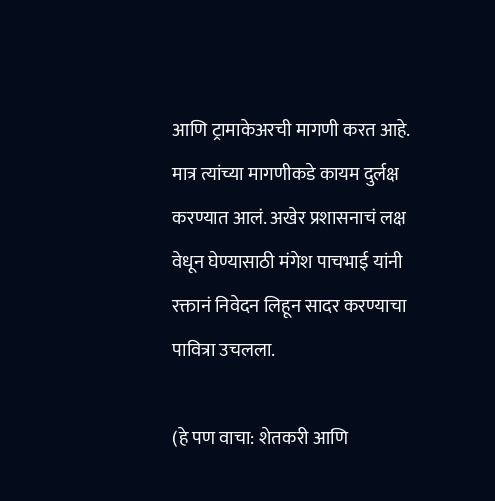आणि ट्रामाकेअरची मागणी करत आहे. मात्र त्यांच्या मागणीकडे कायम दुर्लक्ष करण्यात आलं. अखेर प्रशासनाचं लक्ष वेधून घेण्यासाठी मंगेश पाचभाई यांनी रक्तानं निवेदन लिहून सादर करण्याचा पावित्रा उचलला.

(हे पण वाचा: शेतकरी आणि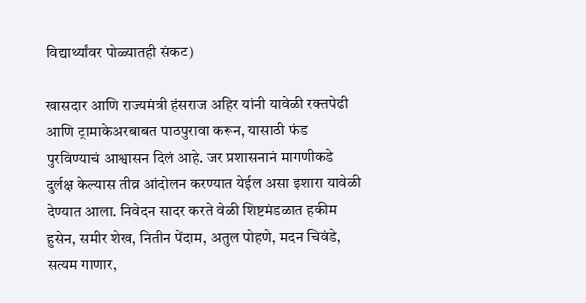विद्यार्थ्यांवर पोळ्यातही संकट)

खासदार आणि राज्यमंत्री हंसराज अहिर यांनी यावेळी रक्तपेढी आणि ट्रामाकेअरबाबत पाठपुरावा करून, यासाठी फंड पुरविण्याचं आश्वासन दिलं आहे. जर प्रशासनानं मागणीकडे दुर्लक्ष केल्यास तीव्र आंदोलन करण्यात येईल असा इशारा यावेळी देण्यात आला. निवेदन सादर करते वेळी शिष्टमंडळात हकीम हुसेन, समीर शेख, नितीन पेंदाम, अतुल पोहणे, मदन चिवंडे, सत्यम गाणार,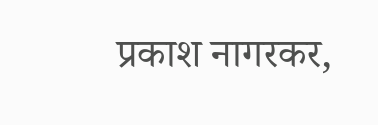प्रकाश नागरकर,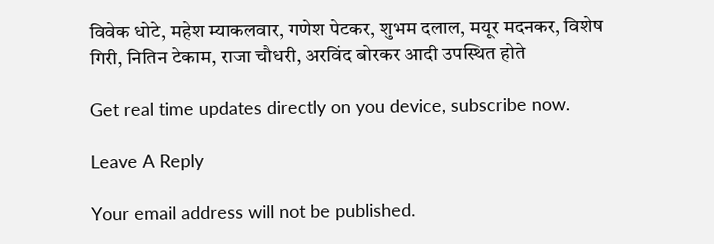विवेक धोटे, महेश म्याकलवार, गणेश पेटकर, शुभम दलाल, मयूर मदनकर, विशेष गिरी, नितिन टेकाम, राजा चौधरी, अरविंद बोरकर आदी उपस्थित होते

Get real time updates directly on you device, subscribe now.

Leave A Reply

Your email address will not be published.